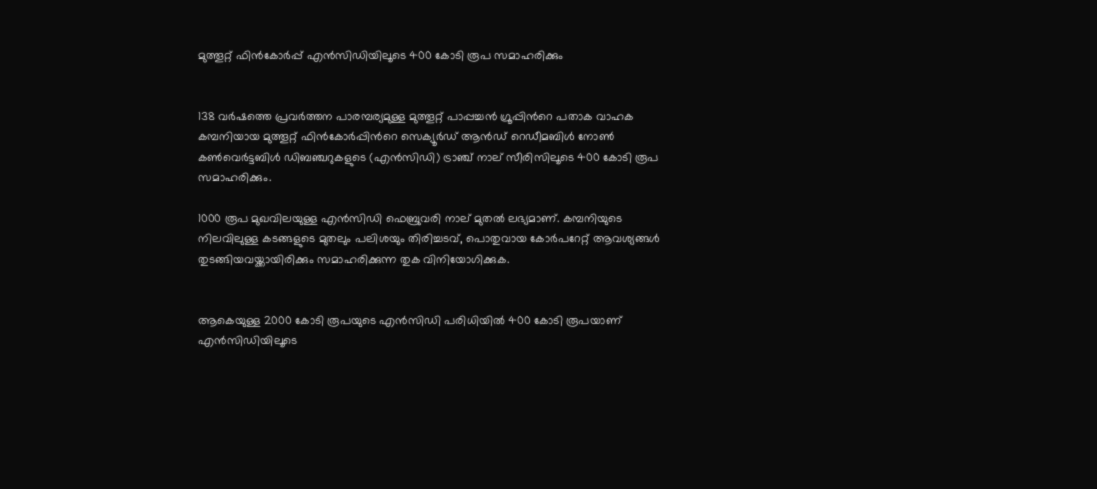മുത്തൂറ്റ് ഫിന്‍കോര്‍പ്പ് എന്‍സിഡിയിലൂടെ 400 കോടി രൂപ സമാഹരിക്കും


138 വര്‍ഷത്തെ പ്രവര്‍ത്തന പാരമ്പര്യമുള്ള മുത്തൂറ്റ് പാപ്പച്ചന്‍ ഗ്രൂപ്പിന്‍റെ പതാക വാഹക കമ്പനിയായ മുത്തൂറ്റ് ഫിന്‍കോര്‍പ്പിന്‍റെ സെക്യൂര്‍ഡ് ആന്‍ഡ് റെഡീമബിള്‍ നോണ്‍ കണ്‍വെര്‍ട്ടബിള്‍ ഡിബഞ്ചറുകളുടെ (എന്‍സിഡി) ട്രാഞ്ച് നാല് സീരിസിലൂടെ 400 കോടി രൂപ സമാഹരിക്കും.

1000 രൂപ മുഖവിലയുള്ള എന്‍സിഡി ഫെബ്രുവരി നാല് മുതല്‍ ലഭ്യമാണ്. കമ്പനിയുടെ നിലവിലുള്ള കടങ്ങളുടെ മുതലും പലിശയും തിരിച്ചടവ്, പൊതുവായ കോര്‍പറേറ്റ് ആവശ്യങ്ങള്‍ തുടങ്ങിയവയ്ക്കായിരിക്കും സമാഹരിക്കുന്ന തുക വിനിയോഗിക്കുക.


ആകെയുള്ള 2000 കോടി രൂപയുടെ എന്‍സിഡി പരിധിയില്‍ 400 കോടി രൂപയാണ് എന്‍സിഡിയിലൂടെ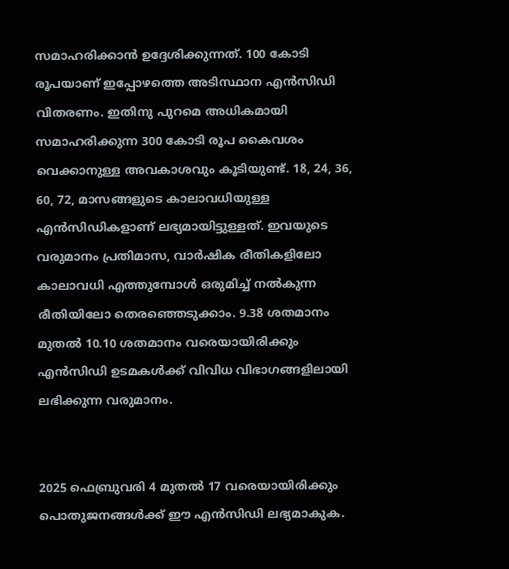സമാഹരിക്കാന്‍ ഉദ്ദേശിക്കുന്നത്. 100 കോടി രൂപയാണ് ഇപ്പോഴത്തെ അടിസ്ഥാന എന്‍സിഡി വിതരണം. ഇതിനു പുറമെ അധികമായി സമാഹരിക്കുന്ന 300 കോടി രൂപ കൈവശം വെക്കാനുള്ള അവകാശവും കൂടിയുണ്ട്. 18, 24, 36, 60, 72, മാസങ്ങളുടെ കാലാവധിയുള്ള എന്‍സിഡികളാണ് ലഭ്യമായിട്ടുള്ളത്. ഇവയുടെ വരുമാനം പ്രതിമാസ, വാര്‍ഷിക രീതികളിലോ കാലാവധി എത്തുമ്പോള്‍ ഒരുമിച്ച് നല്‍കുന്ന രീതിയിലോ തെരഞ്ഞെടുക്കാം. 9.38 ശതമാനം മുതല്‍ 10.10 ശതമാനം വരെയായിരിക്കും എന്‍സിഡി ഉടമകള്‍ക്ക് വിവിധ വിഭാഗങ്ങളിലായി ലഭിക്കുന്ന വരുമാനം.


2025 ഫെബ്രുവരി 4 മുതല്‍ 17 വരെയായിരിക്കും പൊതുജനങ്ങള്‍ക്ക് ഈ എന്‍സിഡി ലഭ്യമാകുക.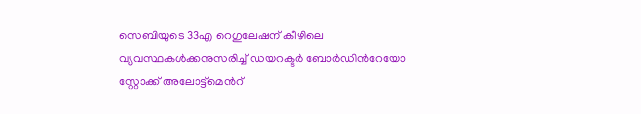സെബിയുടെ 33എ റെഗുലേഷന് കീഴിലെ വ്യവസ്ഥകള്‍ക്കനുസരിച്ച് ഡയറക്ടര്‍ ബോര്‍ഡിന്‍റേയോ സ്റ്റോക്ക് അലോട്ട്മെന്‍റ്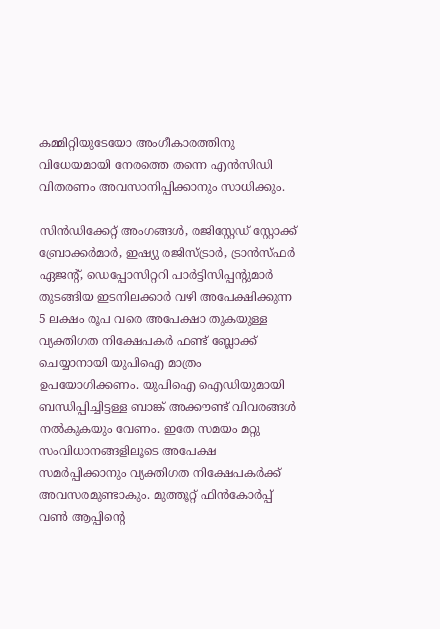കമ്മിറ്റിയുടേയോ അംഗീകാരത്തിനു വിധേയമായി നേരത്തെ തന്നെ എന്‍സിഡി വിതരണം അവസാനിപ്പിക്കാനും സാധിക്കും.

സിന്‍ഡിക്കേറ്റ് അംഗങ്ങള്‍, രജിസ്റ്റേഡ് സ്റ്റോക്ക് ബ്രോക്കര്‍മാര്‍, ഇഷ്യു രജിസ്ട്രാര്‍, ട്രാന്‍സ്ഫര്‍ ഏജന്‍റ്, ഡെപ്പോസിറ്ററി പാര്‍ട്ടിസിപ്പന്‍റുമാര്‍ തുടങ്ങിയ ഇടനിലക്കാര്‍ വഴി അപേക്ഷിക്കുന്ന 5 ലക്ഷം രൂപ വരെ അപേക്ഷാ തുകയുള്ള വ്യക്തിഗത നിക്ഷേപകര്‍ ഫണ്ട് ബ്ലോക്ക് ചെയ്യാനായി യുപിഐ മാത്രം ഉപയോഗിക്കണം. യുപിഐ ഐഡിയുമായി ബന്ധിപ്പിച്ചിട്ടള്ള ബാങ്ക് അക്കൗണ്ട് വിവരങ്ങള്‍ നല്‍കുകയും വേണം. ഇതേ സമയം മറ്റു സംവിധാനങ്ങളിലൂടെ അപേക്ഷ സമര്‍പ്പിക്കാനും വ്യക്തിഗത നിക്ഷേപകര്‍ക്ക് അവസരമുണ്ടാകും. മുത്തൂറ്റ് ഫിന്‍കോര്‍പ്പ് വണ്‍ ആപ്പിന്‍റെ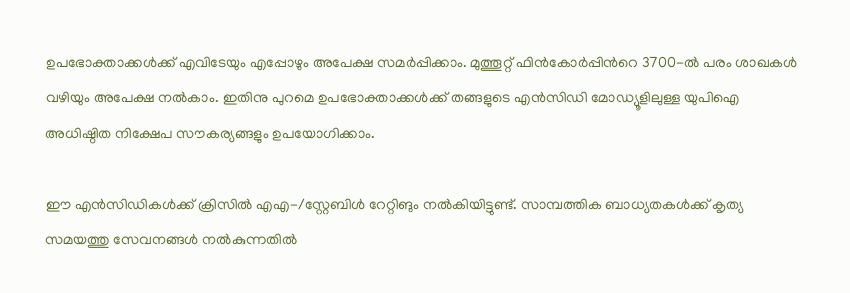ഉപഭോക്താക്കള്‍ക്ക് എവിടേയും എപ്പോഴും അപേക്ഷ സമര്‍പ്പിക്കാം. മുത്തൂറ്റ് ഫിന്‍കോര്‍പ്പിന്‍റെ 3700-ല്‍ പരം ശാഖകള്‍ വഴിയും അപേക്ഷ നല്‍കാം. ഇതിനു പുറമെ ഉപഭോക്താക്കള്‍ക്ക് തങ്ങളുടെ എന്‍സിഡി മോഡ്യൂളിലുള്ള യുപിഐ അധിഷ്ഠിത നിക്ഷേപ സൗകര്യങ്ങളും ഉപയോഗിക്കാം.

ഈ എന്‍സിഡികള്‍ക്ക് ക്രിസില്‍ എഎ-/സ്റ്റേബിള്‍ റേറ്റിങും നല്‍കിയിട്ടുണ്ട്. സാമ്പത്തിക ബാധ്യതകള്‍ക്ക് കൃത്യ സമയത്തു സേവനങ്ങള്‍ നല്‍കുന്നതില്‍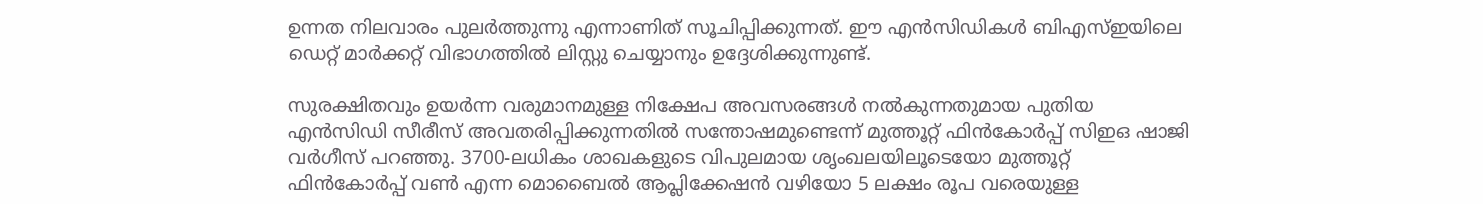ഉന്നത നിലവാരം പുലര്‍ത്തുന്നു എന്നാണിത് സൂചിപ്പിക്കുന്നത്. ഈ എന്‍സിഡികള്‍ ബിഎസ്ഇയിലെ ഡെറ്റ് മാര്‍ക്കറ്റ് വിഭാഗത്തില്‍ ലിസ്റ്റു ചെയ്യാനും ഉദ്ദേശിക്കുന്നുണ്ട്.

സുരക്ഷിതവും ഉയര്‍ന്ന വരുമാനമുള്ള നിക്ഷേപ അവസരങ്ങള്‍ നല്‍കുന്നതുമായ പുതിയ എന്‍സിഡി സീരീസ് അവതരിപ്പിക്കുന്നതില്‍ സന്തോഷമുണ്ടെന്ന് മുത്തൂറ്റ് ഫിന്‍കോര്‍പ്പ് സിഇഒ ഷാജി വര്‍ഗീസ് പറഞ്ഞു. 3700-ലധികം ശാഖകളുടെ വിപുലമായ ശൃംഖലയിലൂടെയോ മുത്തൂറ്റ് ഫിന്‍കോര്‍പ്പ് വണ്‍ എന്ന മൊബൈല്‍ ആപ്ലിക്കേഷന്‍ വഴിയോ 5 ലക്ഷം രൂപ വരെയുള്ള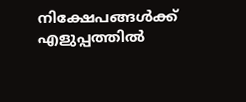നിക്ഷേപങ്ങള്‍ക്ക് എളുപ്പത്തില്‍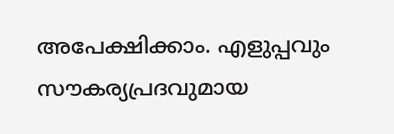അപേക്ഷിക്കാം. എളുപ്പവും സൗകര്യപ്രദവുമായ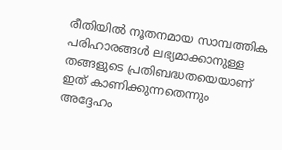രീതിയില്‍ നൂതനമായ സാമ്പത്തിക പരിഹാരങ്ങള്‍ ലഭ്യമാക്കാനുള്ള തങ്ങളുടെ പ്രതിബദ്ധതയെയാണ് ഇത് കാണിക്കുന്നതെന്നും അദ്ദേഹം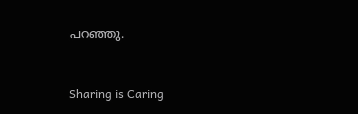പറഞ്ഞു.



Sharing is Caring